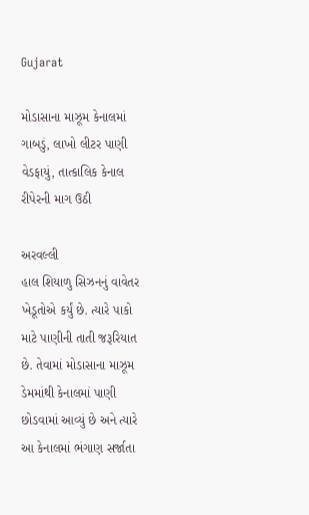Gujarat

મોડાસાના માઝૂમ કેનાલમાં ગાબડું, લાખો લીટર પાણી વેડફાયું, તાત્કાલિક કેનાલ રીપેરની માગ ઉઠી

અરવલ્લી
હાલ શિયાળુ સિઝનનું વાવેતર ખેડૂતોએ કર્યું છે. ત્યારે પાકો માટે પાણીની તાતી જરૂરિયાત છે. તેવામાં મોડાસાના માઝૂમ ડેમમાંથી કેનાલમાં પાણી છોડવામાં આવ્યું છે અને ત્યારે આ કેનાલમાં ભંગાણ સર્જાતા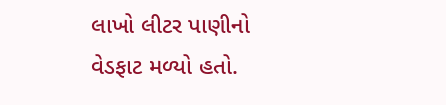લાખો લીટર પાણીનો વેડફાટ મળ્યો હતો.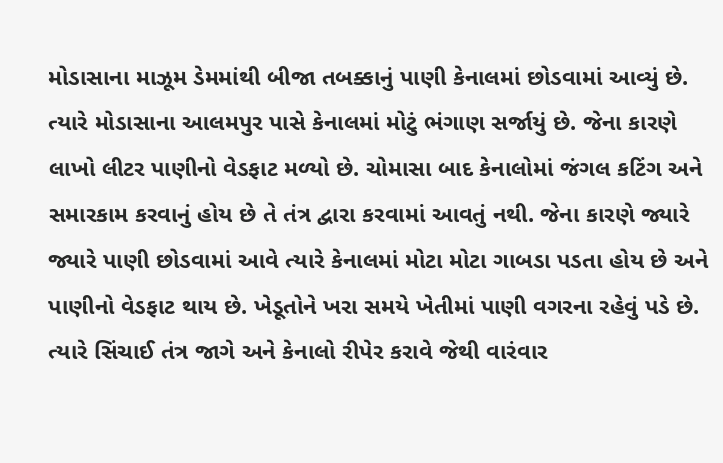મોડાસાના માઝૂમ ડેમમાંથી બીજા તબક્કાનું પાણી કેનાલમાં છોડવામાં આવ્યું છે. ત્યારે મોડાસાના આલમપુર પાસે કેનાલમાં મોટું ભંગાણ સર્જાયું છે. જેના કારણે લાખો લીટર પાણીનો વેડફાટ મળ્યો છે. ચોમાસા બાદ કેનાલોમાં જંગલ કટિંગ અને સમારકામ કરવાનું હોય છે તે તંત્ર દ્વારા કરવામાં આવતું નથી. જેના કારણે જ્યારે જ્યારે પાણી છોડવામાં આવે ત્યારે કેનાલમાં મોટા મોટા ગાબડા પડતા હોય છે અને પાણીનો વેડફાટ થાય છે. ખેડૂતોને ખરા સમયે ખેતીમાં પાણી વગરના રહેવું પડે છે. ત્યારે સિંચાઈ તંત્ર જાગે અને કેનાલો રીપેર કરાવે જેથી વારંવાર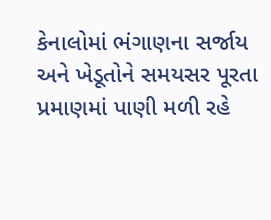કેનાલોમાં ભંગાણના સર્જાય અને ખેડૂતોને સમયસર પૂરતા પ્રમાણમાં પાણી મળી રહે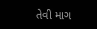તેવી માગ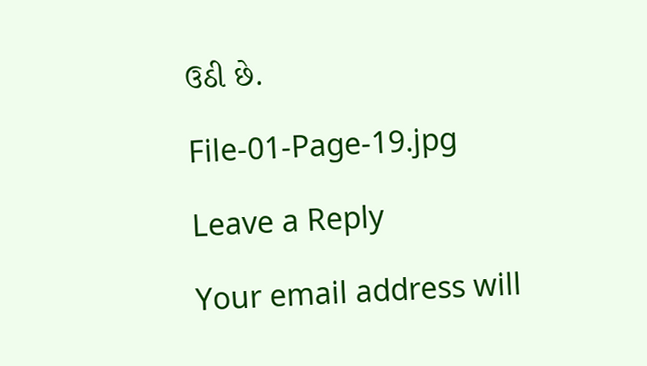ઉઠી છે.

File-01-Page-19.jpg

Leave a Reply

Your email address will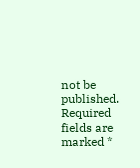not be published. Required fields are marked *